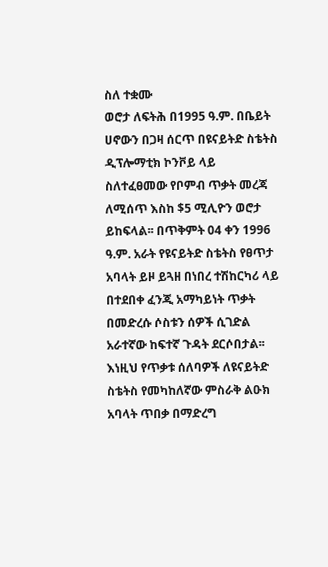ስለ ተቋሙ
ወሮታ ለፍትሕ በ1995 ዓ.ም. በቤይት ሀኖውን በጋዛ ሰርጥ በዩናይትድ ስቴትስ ዲፕሎማቲክ ኮንቮይ ላይ ስለተፈፀመው የቦምብ ጥቃት መረጃ ለሚሰጥ እስከ $5 ሚሊዮን ወሮታ ይከፍላል፡፡ በጥቅምት 04 ቀን 1996 ዓ.ም. አራት የዩናይትድ ስቴትስ የፀጥታ አባላት ይዞ ይጓዘ በነበረ ተሽከርካሪ ላይ በተደበቀ ፈንጂ አማካይነት ጥቃት በመድረሱ ሶስቱን ሰዎች ሲገድል አራተኛው ከፍተኛ ጉዳት ደርሶበታል፡፡ እነዚህ የጥቃቱ ሰለባዎች ለዩናይትድ ስቴትስ የመካከለኛው ምስራቅ ልዑክ አባላት ጥበቃ በማድረግ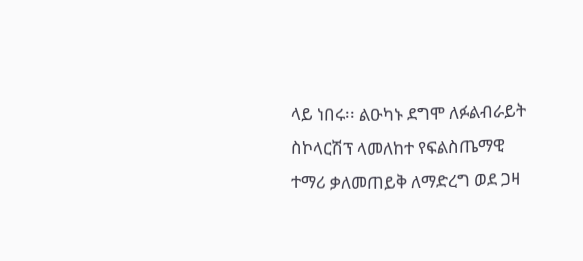ላይ ነበሩ፡፡ ልዑካኑ ደግሞ ለፉልብራይት ስኮላርሽፕ ላመለከተ የፍልስጤማዊ ተማሪ ቃለመጠይቅ ለማድረግ ወደ ጋዛ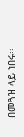በመጓዝ ላይ ነበሩ፡፡